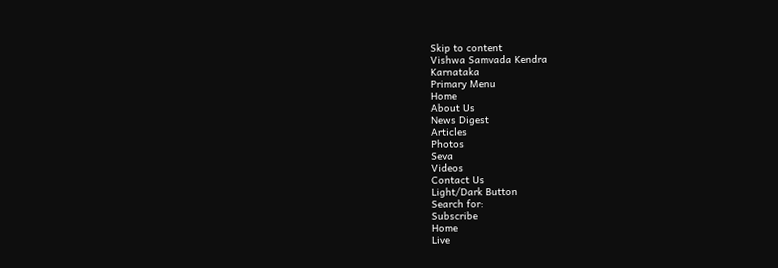Skip to content
Vishwa Samvada Kendra
Karnataka
Primary Menu
Home
About Us
News Digest
Articles
Photos
Seva
Videos
Contact Us
Light/Dark Button
Search for:
Subscribe
Home
Live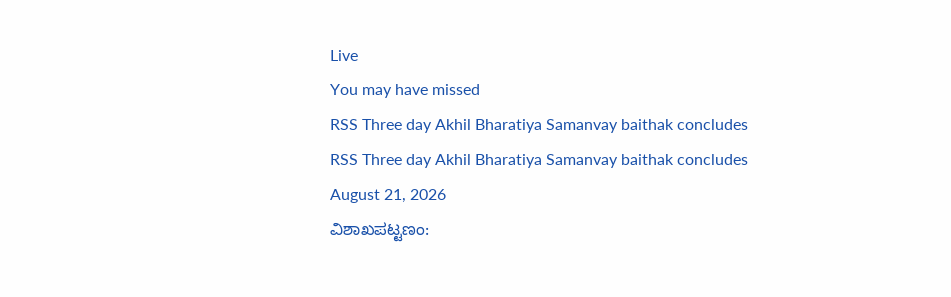Live
You may have missed
RSS Three day Akhil Bharatiya Samanvay baithak concludes
RSS Three day Akhil Bharatiya Samanvay baithak concludes
August 21, 2026
ವಿಶಾಖಪಟ್ಟಣಂ: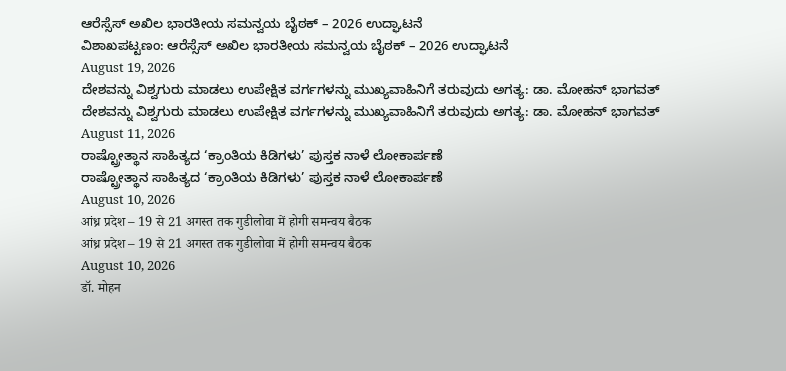ಆರೆಸ್ಸೆಸ್ ಅಖಿಲ ಭಾರತೀಯ ಸಮನ್ವಯ ಬೈಠಕ್ – 2026 ಉದ್ಘಾಟನೆ
ವಿಶಾಖಪಟ್ಟಣಂ: ಆರೆಸ್ಸೆಸ್ ಅಖಿಲ ಭಾರತೀಯ ಸಮನ್ವಯ ಬೈಠಕ್ – 2026 ಉದ್ಘಾಟನೆ
August 19, 2026
ದೇಶವನ್ನು ವಿಶ್ವಗುರು ಮಾಡಲು ಉಪೇಕ್ಷಿತ ವರ್ಗಗಳನ್ನು ಮುಖ್ಯವಾಹಿನಿಗೆ ತರುವುದು ಅಗತ್ಯ: ಡಾ. ಮೋಹನ್ ಭಾಗವತ್
ದೇಶವನ್ನು ವಿಶ್ವಗುರು ಮಾಡಲು ಉಪೇಕ್ಷಿತ ವರ್ಗಗಳನ್ನು ಮುಖ್ಯವಾಹಿನಿಗೆ ತರುವುದು ಅಗತ್ಯ: ಡಾ. ಮೋಹನ್ ಭಾಗವತ್
August 11, 2026
ರಾಷ್ಟ್ರೋತ್ಥಾನ ಸಾಹಿತ್ಯದ ‘ಕ್ರಾಂತಿಯ ಕಿಡಿಗಳು’ ಪುಸ್ತಕ ನಾಳೆ ಲೋಕಾರ್ಪಣೆ
ರಾಷ್ಟ್ರೋತ್ಥಾನ ಸಾಹಿತ್ಯದ ‘ಕ್ರಾಂತಿಯ ಕಿಡಿಗಳು’ ಪುಸ್ತಕ ನಾಳೆ ಲೋಕಾರ್ಪಣೆ
August 10, 2026
आंध्र प्रदेश – 19 से 21 अगस्त तक गुडीलोवा में होगी समन्वय बैठक
आंध्र प्रदेश – 19 से 21 अगस्त तक गुडीलोवा में होगी समन्वय बैठक
August 10, 2026
डॉ. मोहन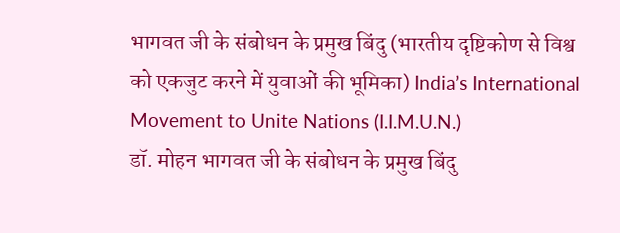भागवत जी के संबोधन के प्रमुख बिंदु (भारतीय दृष्टिकोण से विश्व को एकजुट करने में युवाओं की भूमिका) India’s International Movement to Unite Nations (I.I.M.U.N.)
डॉ. मोहन भागवत जी के संबोधन के प्रमुख बिंदु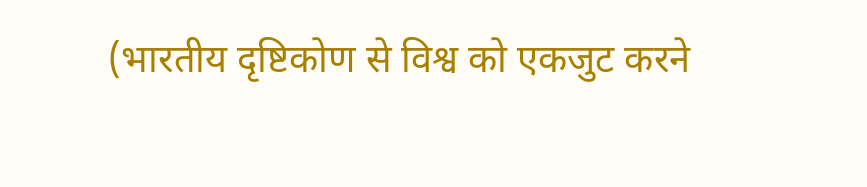(भारतीय दृष्टिकोण से विश्व को एकजुट करने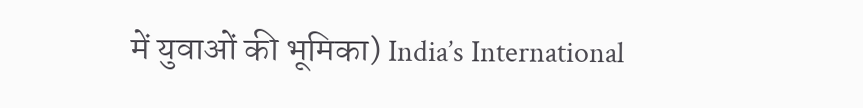में युवाओं की भूमिका) India’s International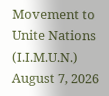Movement to Unite Nations (I.I.M.U.N.)
August 7, 2026